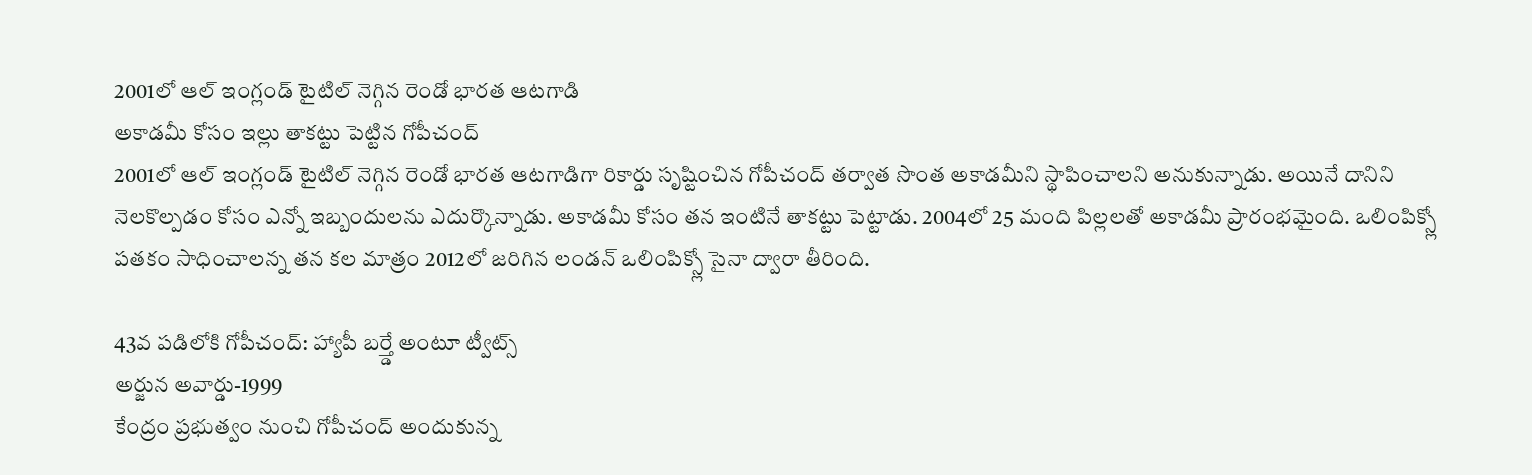2001లో ఆల్ ఇంగ్లండ్ టైటిల్ నెగ్గిన రెండో భారత ఆటగాడి
అకాడమీ కోసం ఇల్లు తాకట్టు పెట్టిన గోపీచంద్
2001లో ఆల్ ఇంగ్లండ్ టైటిల్ నెగ్గిన రెండో భారత ఆటగాడిగా రికార్డు సృష్టించిన గోపీచంద్ తర్వాత సొంత అకాడమీని స్థాపించాలని అనుకున్నాడు. అయినే దానిని నెలకొల్పడం కోసం ఎన్నో ఇబ్బందులను ఎదుర్కొన్నాడు. అకాడమీ కోసం తన ఇంటినే తాకట్టు పెట్టాడు. 2004లో 25 మంది పిల్లలతో అకాడమీ ప్రారంభమైంది. ఒలింపిక్స్లో పతకం సాధించాలన్న తన కల మాత్రం 2012లో జరిగిన లండన్ ఒలింపిక్స్లో సైనా ద్వారా తీరింది.

43వ పడిలోకి గోపీచంద్: హ్యాపీ బర్త్డే అంటూ ట్వీట్స్
అర్జున అవార్డు-1999
కేంద్రం ప్రభుత్వం నుంచి గోపీచంద్ అందుకున్న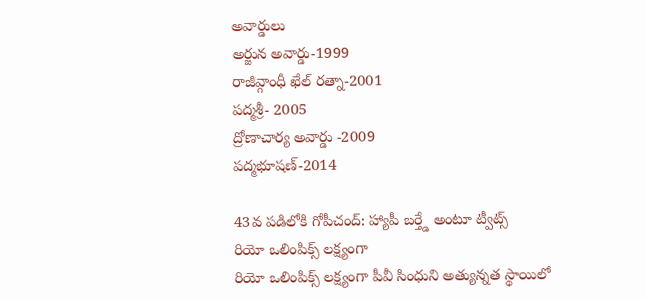అవార్డులు
అర్జున అవార్డు-1999
రాజీవ్గాంధీ ఖేల్ రత్నా-2001
పద్మశ్రీ- 2005
ద్రోణాచార్య అవార్డు -2009
పద్మభూషణ్-2014

43వ పడిలోకి గోపీచంద్: హ్యాపీ బర్త్డే అంటూ ట్వీట్స్
రియో ఒలింపిక్స్ లక్ష్యంగా
రియో ఒలింపిక్స్ లక్ష్యంగా పీవీ సింధుని అత్యున్నత స్థాయిలో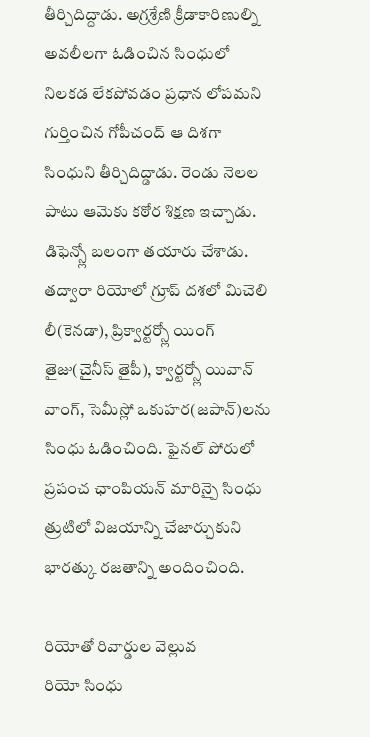తీర్చిదిద్దాడు. అగ్రశ్రేణి క్రీడాకారిణుల్ని అవలీలగా ఓడించిన సింధులో నిలకడ లేకపోవడం ప్రధాన లోపమని గుర్తించిన గోపీచంద్ ఆ దిశగా సింధుని తీర్చిదిద్డాడు. రెండు నెలల పాటు ఆమెకు కఠోర శిక్షణ ఇచ్చాడు. డిఫెన్స్లో బలంగా తయారు చేశాడు. తద్వారా రియోలో గ్రూప్ దశలో మిచెలి లీ(కెనడా), ప్రిక్వార్టర్స్లో యింగ్ తైజు(చైనీస్ తైపీ), క్వార్టర్స్లో యివాన్ వాంగ్, సెమీస్లో ఒకుహర(జపాన్)లను సింధు ఓడించింది. ఫైనల్ పోరులో ప్రపంచ ఛాంపియన్ మారిన్పై సింధు త్రుటిలో విజయాన్ని చేజార్చుకుని భారత్కు రజతాన్ని అందించింది.

రియోతో రివార్డుల వెల్లువ
రియో సింధు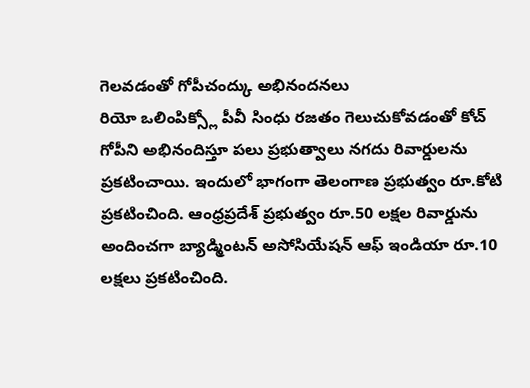గెలవడంతో గోపీచంద్కు అభినందనలు
రియో ఒలింపిక్స్లో పీవీ సింధు రజతం గెలుచుకోవడంతో కోచ్ గోపీని అభినందిస్తూ పలు ప్రభుత్వాలు నగదు రివార్డులను ప్రకటించాయి. ఇందులో భాగంగా తెలంగాణ ప్రభుత్వం రూ.కోటి ప్రకటించింది. ఆంధ్రప్రదేశ్ ప్రభుత్వం రూ.50 లక్షల రివార్డును అందించగా బ్యాడ్మింటన్ అసోసియేషన్ ఆఫ్ ఇండియా రూ.10 లక్షలు ప్రకటించింది.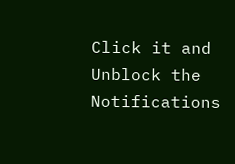Click it and Unblock the Notifications